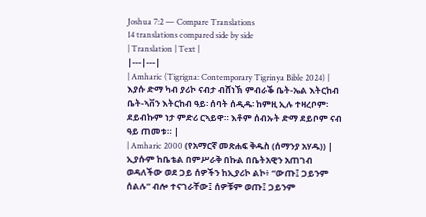Joshua 7:2 — Compare Translations
14 translations compared side by side
| Translation | Text |
|---|---|
| Amharic (Tigrigna: Contemporary Tigrinya Bible 2024) | እያሱ ድማ ካብ ያሪኮ ናብታ ብሸነኽ ምብራቕ ቤት-ኤል እትርከብ ቤት-ኣቨን እትርከብ ዓይ፡ ሰባት ሰዲዱ፡ ከምዚ ኢሉ ተዛረቦም፡ ደይብኩም ነታ ምድሪ ርኣይዋ። እቶም ሰብኡት ድማ ደይቦም ናብ ዓይ ጠመቱ። |
| Amharic 2000 (የአማርኛ መጽሐፍ ቅዱስ (ሰማንያ አሃዱ)) | ኢያሱም ከቤቴል በምሥራቅ በኩል በቤትአዊን አጠገብ ወዳለችው ወደ ጋይ ሰዎችን ከኢያሪኮ ልኮ፥ “ውጡ፤ ጋይንም ሰልሉ” ብሎ ተናገራቸው፤ ሰዎቹም ወጡ፤ ጋይንም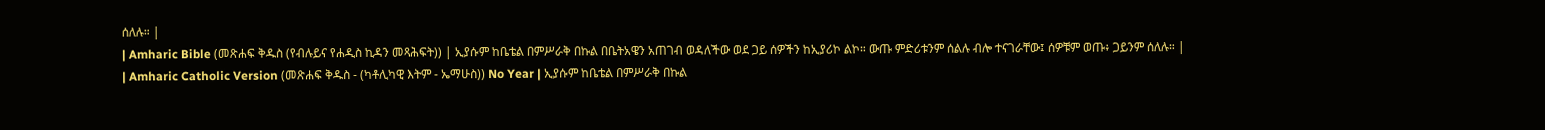ሰለሉ። |
| Amharic Bible (መጽሐፍ ቅዱስ (የብሉይና የሐዲስ ኪዳን መጻሕፍት)) | ኢያሱም ከቤቴል በምሥራቅ በኩል በቤትአዌን አጠገብ ወዳለችው ወደ ጋይ ሰዎችን ከኢያሪኮ ልኮ። ውጡ ምድሪቱንም ሰልሉ ብሎ ተናገራቸው፤ ሰዎቹም ወጡ፥ ጋይንም ሰለሉ። |
| Amharic Catholic Version (መጽሐፍ ቅዱስ - (ካቶሊካዊ እትም - ኤማሁስ)) No Year | ኢያሱም ከቤቴል በምሥራቅ በኩል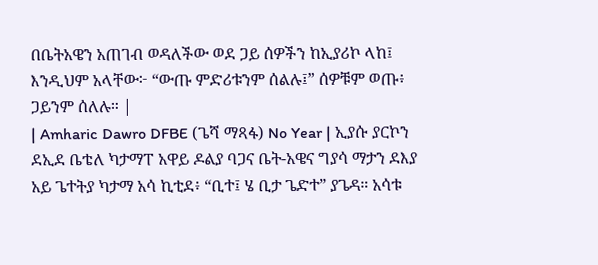በቤትአዌን አጠገብ ወዳለችው ወደ ጋይ ሰዎችን ከኢያሪኮ ላከ፤ እንዲህም አላቸው፦ “ውጡ ምድሪቱንም ሰልሉ፤” ሰዎቹም ወጡ፥ ጋይንም ሰለሉ። |
| Amharic Dawro DFBE (ጌሻ ማጻፋ) No Year | ኢያሱ ያርኮን ደኢደ ቤቴለ ካታማፐ አዋይ ዶልያ ባጋና ቤት-አዌና ግያሳ ማታን ደእያ አይ ጌተትያ ካታማ አሳ ኪቲደ፥ “ቢተ፤ ሄ ቢታ ጌድተ” ያጌዳ። አሳቱ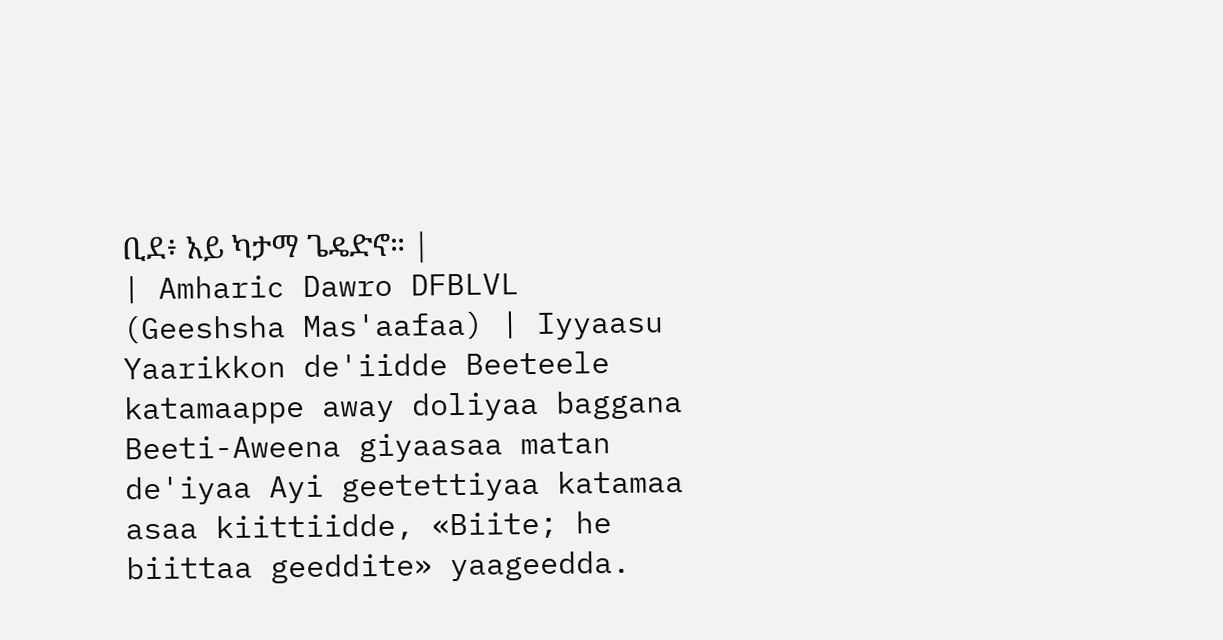ቢደ፥ አይ ካታማ ጌዴድኖ። |
| Amharic Dawro DFBLVL (Geeshsha Mas'aafaa) | Iyyaasu Yaarikkon de'iidde Beeteele katamaappe away doliyaa baggana Beeti-Aweena giyaasaa matan de'iyaa Ayi geetettiyaa katamaa asaa kiittiidde, «Biite; he biittaa geeddite» yaageedda.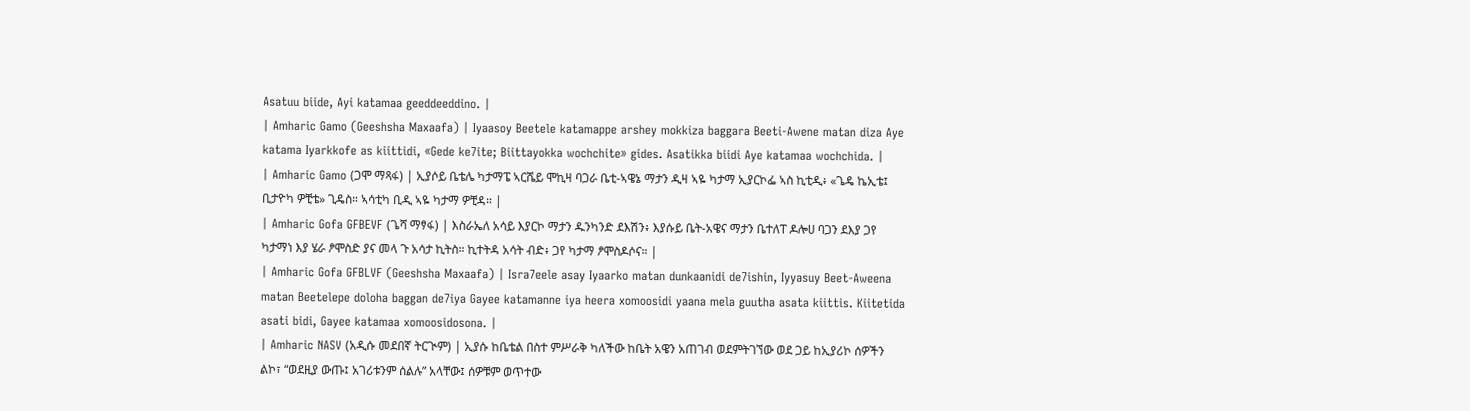Asatuu biide, Ayi katamaa geeddeeddino. |
| Amharic Gamo (Geeshsha Maxaafa) | Iyaasoy Beetele katamappe arshey mokkiza baggara Beeti-Awene matan diza Aye katama Iyarkkofe as kiittidi, «Gede ke7ite; Biittayokka wochchite» gides. Asatikka biidi Aye katamaa wochchida. |
| Amharic Gamo (ጋሞ ማጻፋ) | ኢያሶይ ቤቴሌ ካታማፔ ኣርሼይ ሞኪዛ ባጋራ ቤቲ-ኣዌኔ ማታን ዲዛ ኣዬ ካታማ ኢያርኮፌ ኣስ ኪቲዲ፥ «ጌዴ ኬኢቴ፤ ቢታዮካ ዎቺቴ» ጊዴስ። ኣሳቲካ ቢዲ ኣዬ ካታማ ዎቺዳ። |
| Amharic Gofa GFBEVF (ጌሻ ማፃፋ) | እስራኤለ አሳይ እያርኮ ማታን ዱንካንድ ደእሽን፥ እያሱይ ቤት-አዌና ማታን ቤተለፐ ዶሎሀ ባጋን ደእያ ጋየ ካታማነ እያ ሄራ ፆሞስድ ያና መላ ጉ አሳታ ኪትስ። ኪተትዳ አሳት ብድ፥ ጋየ ካታማ ፆሞስዶሶና። |
| Amharic Gofa GFBLVF (Geeshsha Maxaafa) | Isra7eele asay Iyaarko matan dunkaanidi de7ishin, Iyyasuy Beet-Aweena matan Beetelepe doloha baggan de7iya Gayee katamanne iya heera xomoosidi yaana mela guutha asata kiittis. Kiitetida asati bidi, Gayee katamaa xomoosidosona. |
| Amharic NASV (አዲሱ መደበኛ ትርጒም) | ኢያሱ ከቤቴል በስተ ምሥራቅ ካለችው ከቤት አዌን አጠገብ ወደምትገኘው ወደ ጋይ ከኢያሪኮ ሰዎችን ልኮ፣ “ወደዚያ ውጡ፤ አገሪቱንም ሰልሉ” አላቸው፤ ሰዎቹም ወጥተው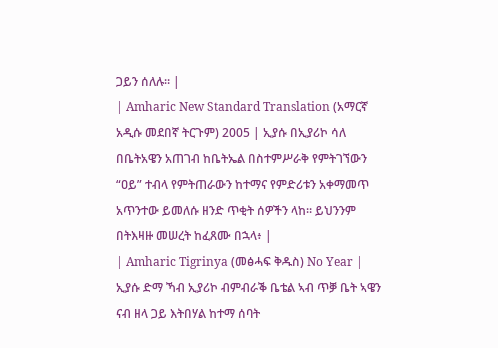ጋይን ሰለሉ። |
| Amharic New Standard Translation (አማርኛ አዲሱ መደበኛ ትርጉም) 2005 | ኢያሱ በኢያሪኮ ሳለ በቤትአዌን አጠገብ ከቤትኤል በስተምሥራቅ የምትገኘውን “ዐይ” ተብላ የምትጠራውን ከተማና የምድሪቱን አቀማመጥ አጥንተው ይመለሱ ዘንድ ጥቂት ሰዎችን ላከ። ይህንንም በትእዛዙ መሠረት ከፈጸሙ በኋላ፥ |
| Amharic Tigrinya (መፅሓፍ ቅዱስ) No Year | ኢያሱ ድማ ኻብ ኢያሪኮ ብምብራቕ ቤቴል ኣብ ጥቓ ቤት ኣዌን ናብ ዘላ ጋይ እትበሃል ከተማ ሰባት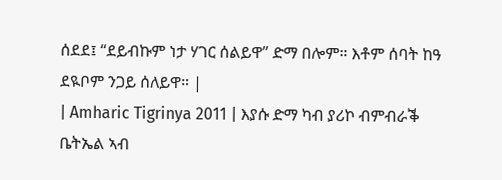ሰደደ፤ “ደይብኩም ነታ ሃገር ሰልይዋ” ድማ በሎም። እቶም ሰባት ከዓ ደዪቦም ንጋይ ሰለይዋ። |
| Amharic Tigrinya 2011 | እያሱ ድማ ካብ ያሪኮ ብምብራቕ ቤትኤል ኣብ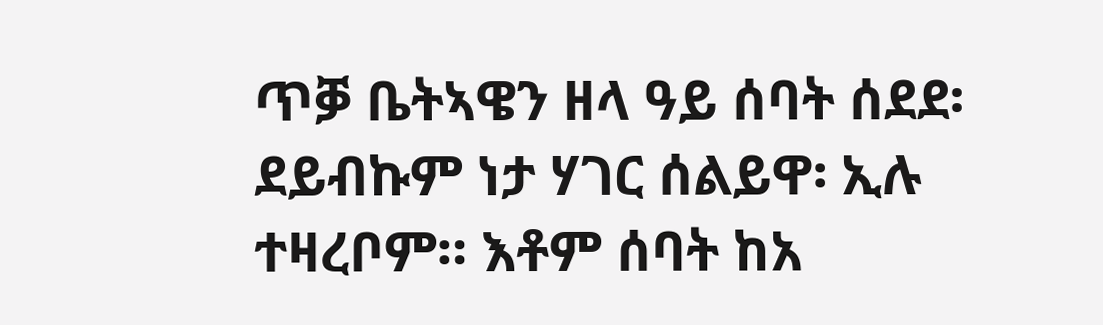ጥቓ ቤትኣዌን ዘላ ዓይ ሰባት ሰደደ፡ ደይብኩም ነታ ሃገር ሰልይዋ፡ ኢሉ ተዛረቦም። እቶም ሰባት ከአ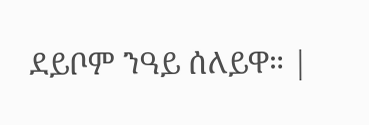ደይቦም ንዓይ ሰለይዋ። |